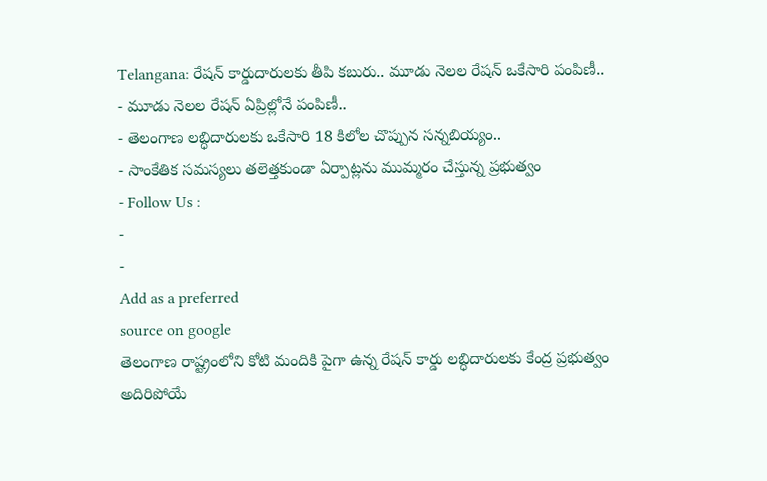Telangana: రేషన్ కార్డుదారులకు తీపి కబురు.. మూడు నెలల రేషన్ ఒకేసారి పంపిణీ..
- మూడు నెలల రేషన్ ఏప్రిల్లోనే పంపిణీ..
- తెలంగాణ లబ్ధిదారులకు ఒకేసారి 18 కిలోల చొప్పున సన్నబియ్యం..
- సాంకేతిక సమస్యలు తలెత్తకుండా ఏర్పాట్లను ముమ్మరం చేస్తున్న ప్రభుత్వం
- Follow Us :
-
-
Add as a preferred
source on google
తెలంగాణ రాష్ట్రంలోని కోటి మందికి పైగా ఉన్న రేషన్ కార్డు లబ్ధిదారులకు కేంద్ర ప్రభుత్వం అదిరిపోయే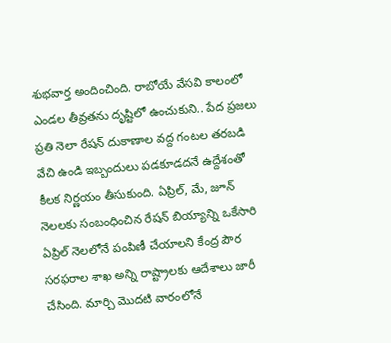శుభవార్త అందించింది. రాబోయే వేసవి కాలంలో ఎండల తీవ్రతను దృష్టిలో ఉంచుకుని.. పేద ప్రజలు ప్రతి నెలా రేషన్ దుకాణాల వద్ద గంటల తరబడి వేచి ఉండి ఇబ్బందులు పడకూడదనే ఉద్దేశంతో కీలక నిర్ణయం తీసుకుంది. ఏప్రిల్, మే, జూన్ నెలలకు సంబంధించిన రేషన్ బియ్యాన్ని ఒకేసారి ఏప్రిల్ నెలలోనే పంపిణీ చేయాలని కేంద్ర పౌర సరఫరాల శాఖ అన్ని రాష్ట్రాలకు ఆదేశాలు జారీ చేసింది. మార్చి మొదటి వారంలోనే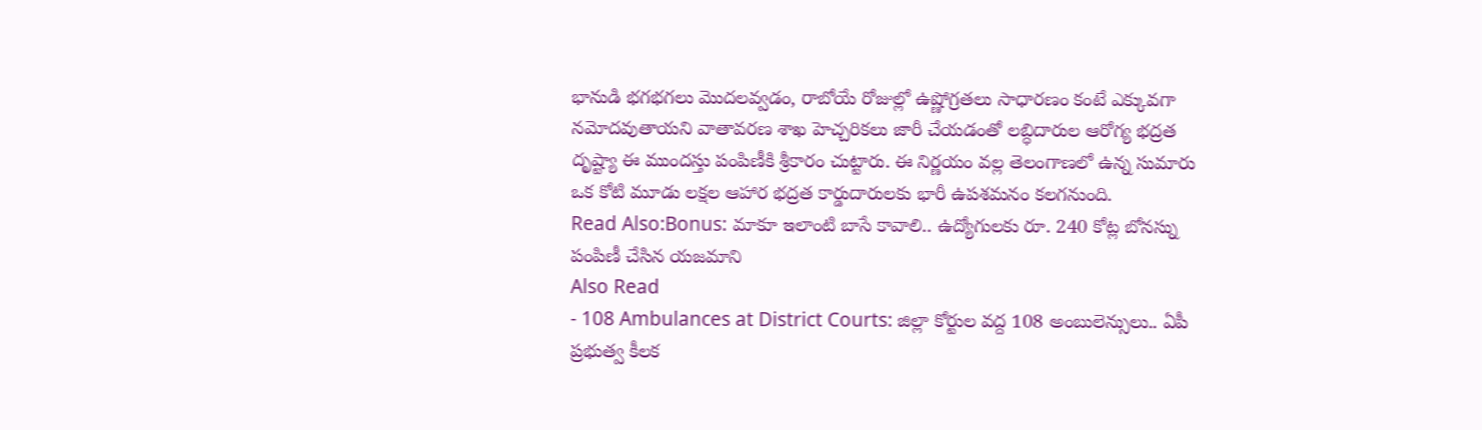భానుడి భగభగలు మొదలవ్వడం, రాబోయే రోజుల్లో ఉష్ణోగ్రతలు సాధారణం కంటే ఎక్కువగా నమోదవుతాయని వాతావరణ శాఖ హెచ్చరికలు జారీ చేయడంతో లబ్ధిదారుల ఆరోగ్య భద్రత దృష్ట్యా ఈ ముందస్తు పంపిణీకి శ్రీకారం చుట్టారు. ఈ నిర్ణయం వల్ల తెలంగాణలో ఉన్న సుమారు ఒక కోటి మూడు లక్షల ఆహార భద్రత కార్డుదారులకు భారీ ఉపశమనం కలగనుంది.
Read Also:Bonus: మాకూ ఇలాంటి బాసే కావాలి.. ఉద్యోగులకు రూ. 240 కోట్ల బోనస్ను పంపిణీ చేసిన యజమాని
Also Read
- 108 Ambulances at District Courts: జిల్లా కోర్టుల వద్ద 108 అంబులెన్సులు.. ఏపీ ప్రభుత్వ కీలక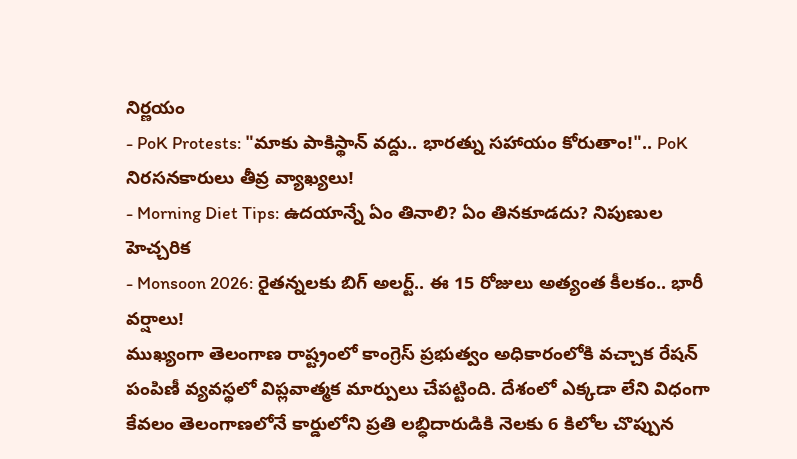నిర్ణయం
- PoK Protests: "మాకు పాకిస్థాన్ వద్దు.. భారత్ను సహాయం కోరుతాం!".. PoK నిరసనకారులు తీవ్ర వ్యాఖ్యలు!
- Morning Diet Tips: ఉదయాన్నే ఏం తినాలి? ఏం తినకూడదు? నిపుణుల హెచ్చరిక
- Monsoon 2026: రైతన్నలకు బిగ్ అలర్ట్.. ఈ 15 రోజులు అత్యంత కీలకం.. భారీ వర్షాలు!
ముఖ్యంగా తెలంగాణ రాష్ట్రంలో కాంగ్రెస్ ప్రభుత్వం అధికారంలోకి వచ్చాక రేషన్ పంపిణీ వ్యవస్థలో విప్లవాత్మక మార్పులు చేపట్టింది. దేశంలో ఎక్కడా లేని విధంగా కేవలం తెలంగాణలోనే కార్డులోని ప్రతి లబ్ధిదారుడికి నెలకు 6 కిలోల చొప్పున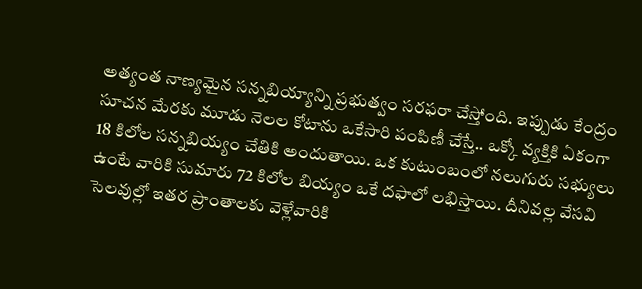అత్యంత నాణ్యమైన సన్నబియ్యాన్ని ప్రభుత్వం సరఫరా చేస్తోంది. ఇప్పుడు కేంద్రం సూచన మేరకు మూడు నెలల కోటాను ఒకేసారి పంపిణీ చేస్తే.. ఒక్కో వ్యక్తికి ఏకంగా 18 కిలోల సన్నబియ్యం చేతికి అందుతాయి. ఒక కుటుంబంలో నలుగురు సభ్యులు ఉంటే వారికి సుమారు 72 కిలోల బియ్యం ఒకే దఫాలో లభిస్తాయి. దీనివల్ల వేసవి సెలవుల్లో ఇతర ప్రాంతాలకు వెళ్లేవారికి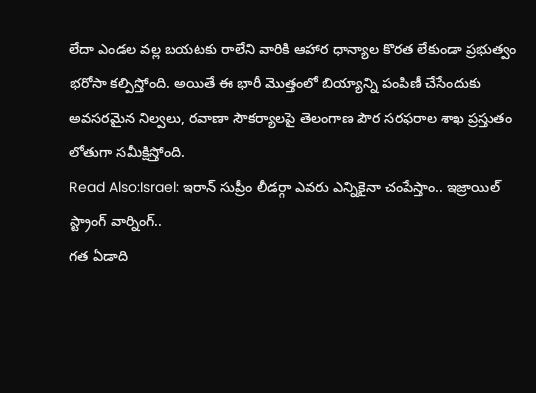లేదా ఎండల వల్ల బయటకు రాలేని వారికి ఆహార ధాన్యాల కొరత లేకుండా ప్రభుత్వం భరోసా కల్పిస్తోంది. అయితే ఈ భారీ మొత్తంలో బియ్యాన్ని పంపిణీ చేసేందుకు అవసరమైన నిల్వలు, రవాణా సౌకర్యాలపై తెలంగాణ పౌర సరఫరాల శాఖ ప్రస్తుతం లోతుగా సమీక్షిస్తోంది.
Read Also:Israel: ఇరాన్ సుప్రీం లీడర్గా ఎవరు ఎన్నికైనా చంపేస్తాం.. ఇజ్రాయిల్ స్ట్రాంగ్ వార్నింగ్..
గత ఏడాది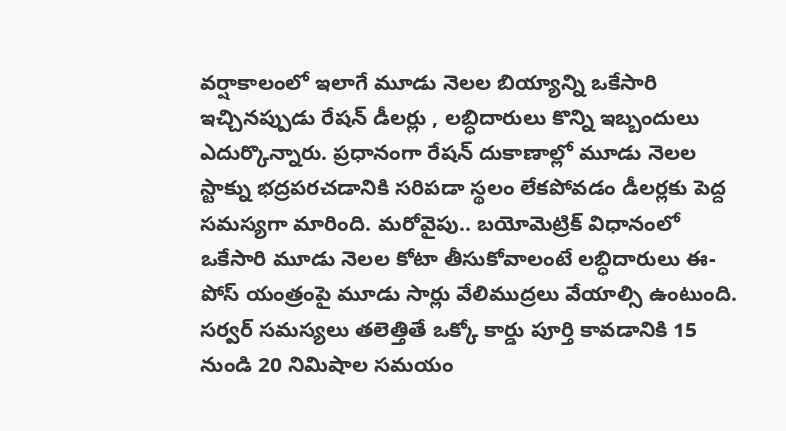వర్షాకాలంలో ఇలాగే మూడు నెలల బియ్యాన్ని ఒకేసారి ఇచ్చినప్పుడు రేషన్ డీలర్లు , లబ్ధిదారులు కొన్ని ఇబ్బందులు ఎదుర్కొన్నారు. ప్రధానంగా రేషన్ దుకాణాల్లో మూడు నెలల స్టాక్ను భద్రపరచడానికి సరిపడా స్థలం లేకపోవడం డీలర్లకు పెద్ద సమస్యగా మారింది. మరోవైపు.. బయోమెట్రిక్ విధానంలో ఒకేసారి మూడు నెలల కోటా తీసుకోవాలంటే లబ్ధిదారులు ఈ-పోస్ యంత్రంపై మూడు సార్లు వేలిముద్రలు వేయాల్సి ఉంటుంది. సర్వర్ సమస్యలు తలెత్తితే ఒక్కో కార్డు పూర్తి కావడానికి 15 నుండి 20 నిమిషాల సమయం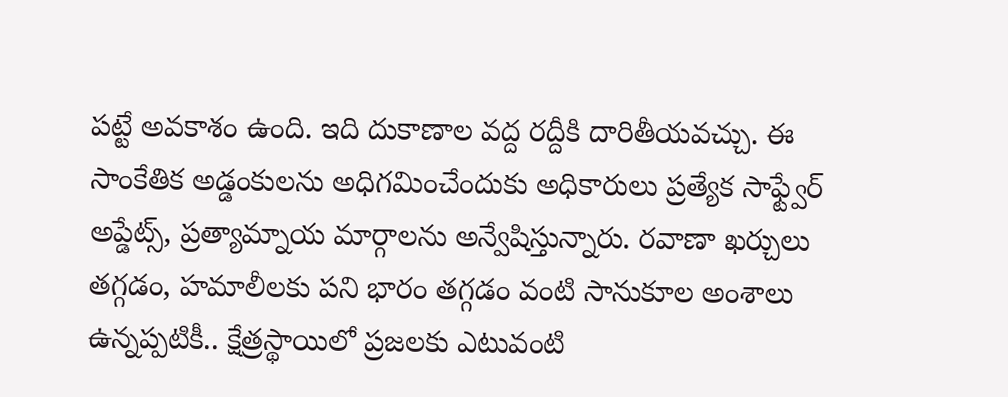పట్టే అవకాశం ఉంది. ఇది దుకాణాల వద్ద రద్దీకి దారితీయవచ్చు. ఈ సాంకేతిక అడ్డంకులను అధిగమించేందుకు అధికారులు ప్రత్యేక సాఫ్ట్వేర్ అప్డేట్స్, ప్రత్యామ్నాయ మార్గాలను అన్వేషిస్తున్నారు. రవాణా ఖర్చులు తగ్గడం, హమాలీలకు పని భారం తగ్గడం వంటి సానుకూల అంశాలు ఉన్నప్పటికీ.. క్షేత్రస్థాయిలో ప్రజలకు ఎటువంటి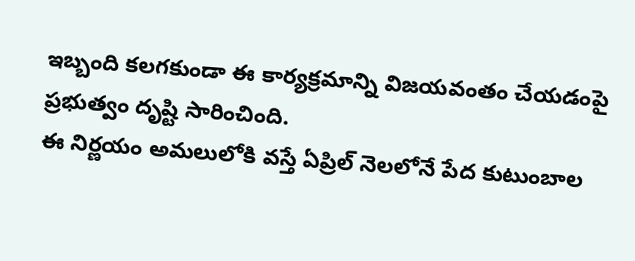ఇబ్బంది కలగకుండా ఈ కార్యక్రమాన్ని విజయవంతం చేయడంపై ప్రభుత్వం దృష్టి సారించింది.
ఈ నిర్ణయం అమలులోకి వస్తే ఏప్రిల్ నెలలోనే పేద కుటుంబాల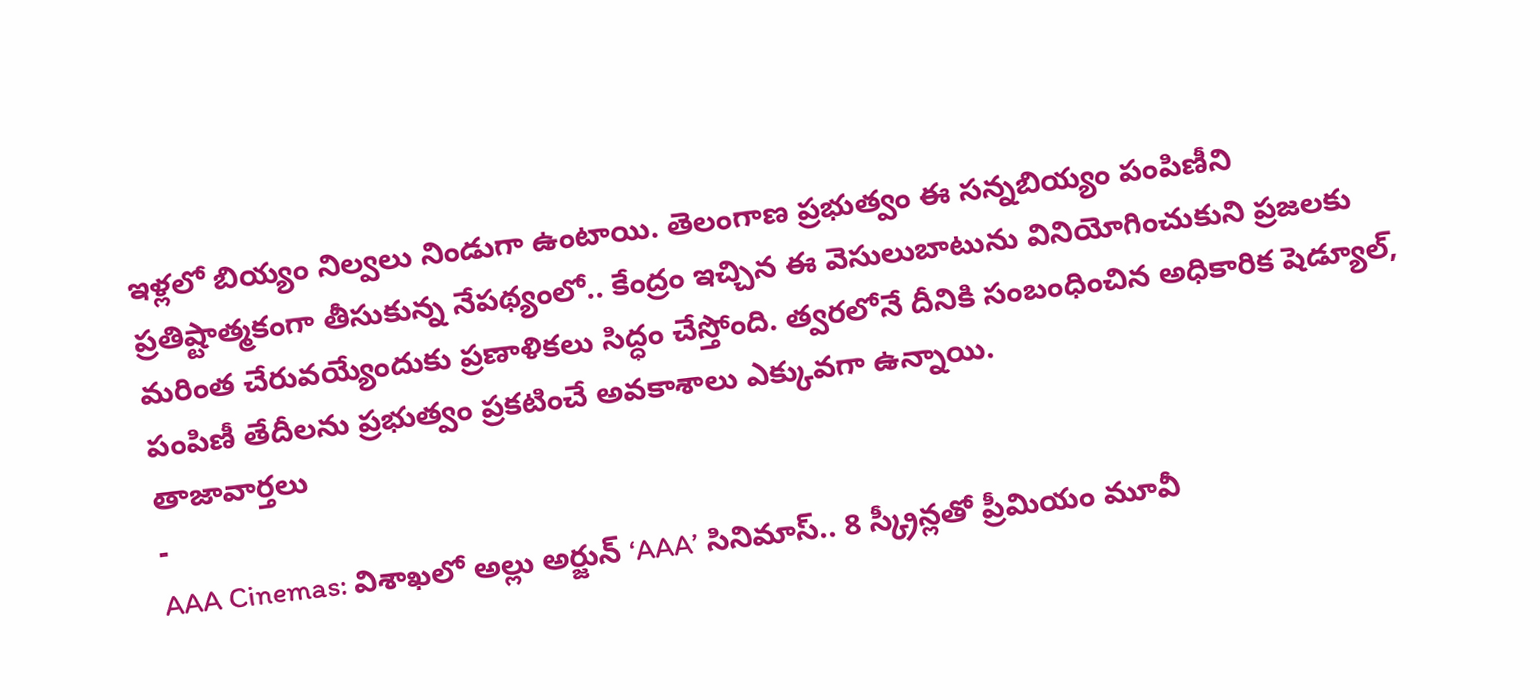ఇళ్లలో బియ్యం నిల్వలు నిండుగా ఉంటాయి. తెలంగాణ ప్రభుత్వం ఈ సన్నబియ్యం పంపిణీని ప్రతిష్టాత్మకంగా తీసుకున్న నేపథ్యంలో.. కేంద్రం ఇచ్చిన ఈ వెసులుబాటును వినియోగించుకుని ప్రజలకు మరింత చేరువయ్యేందుకు ప్రణాళికలు సిద్ధం చేస్తోంది. త్వరలోనే దీనికి సంబంధించిన అధికారిక షెడ్యూల్, పంపిణీ తేదీలను ప్రభుత్వం ప్రకటించే అవకాశాలు ఎక్కువగా ఉన్నాయి.
తాజావార్తలు
-
AAA Cinemas: విశాఖలో అల్లు అర్జున్ ‘AAA’ సినిమాస్.. 8 స్క్రీన్లతో ప్రీమియం మూవీ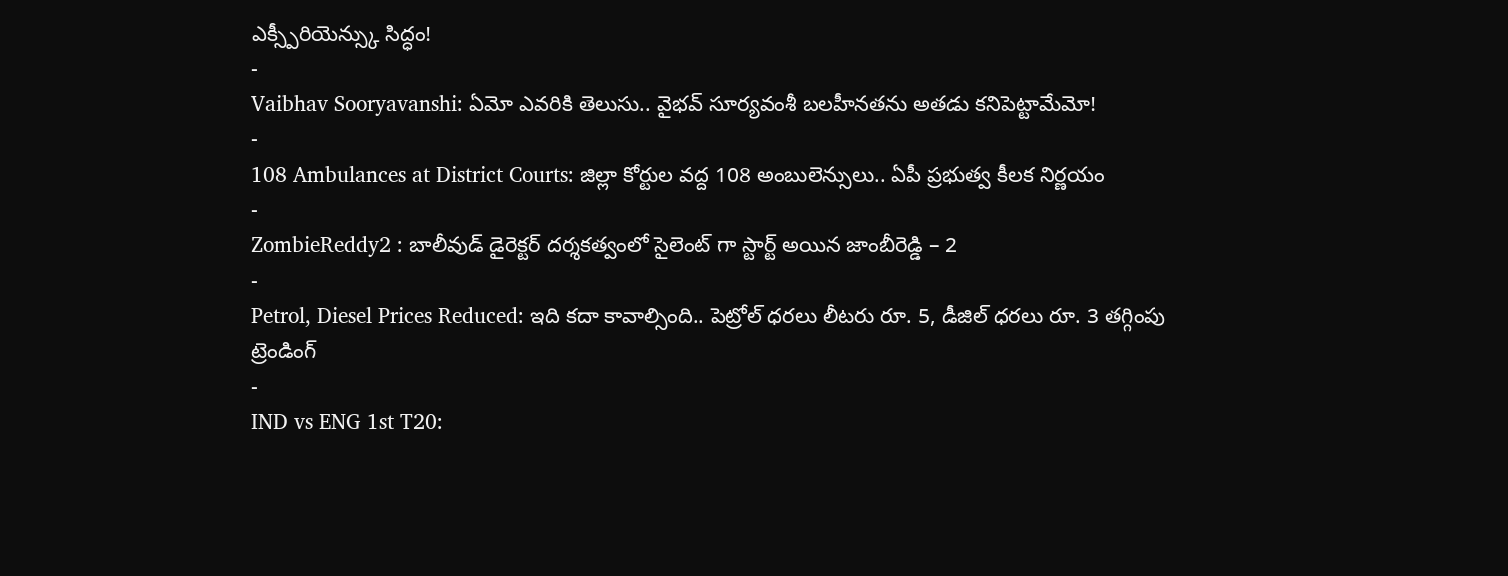ఎక్స్పీరియెన్స్కు సిద్ధం!
-
Vaibhav Sooryavanshi: ఏమో ఎవరికి తెలుసు.. వైభవ్ సూర్యవంశీ బలహీనతను అతడు కనిపెట్టామేమో!
-
108 Ambulances at District Courts: జిల్లా కోర్టుల వద్ద 108 అంబులెన్సులు.. ఏపీ ప్రభుత్వ కీలక నిర్ణయం
-
ZombieReddy2 : బాలీవుడ్ డైరెక్టర్ దర్శకత్వంలో సైలెంట్ గా స్టార్ట్ అయిన జాంబీరెడ్డి – 2
-
Petrol, Diesel Prices Reduced: ఇది కదా కావాల్సింది.. పెట్రోల్ ధరలు లీటరు రూ. 5, డీజిల్ ధరలు రూ. 3 తగ్గింపు
ట్రెండింగ్
-
IND vs ENG 1st T20: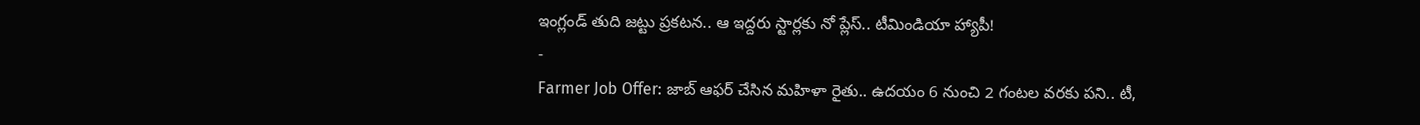ఇంగ్లండ్ తుది జట్టు ప్రకటన.. ఆ ఇద్దరు స్టార్లకు నో ప్లేస్.. టీమిండియా హ్యాపీ!
-
Farmer Job Offer: జాబ్ ఆఫర్ చేసిన మహిళా రైతు.. ఉదయం 6 నుంచి 2 గంటల వరకు పని.. టీ,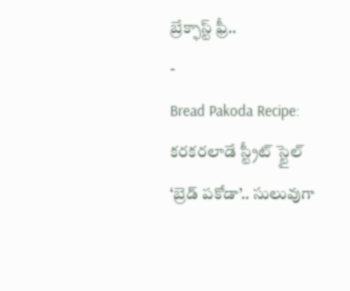బ్రేక్ఫాస్ట్ ఫ్రీ..
-
Bread Pakoda Recipe: కరకరలాడే స్ట్రీట్ స్టైల్ ‘బ్రెడ్ పకోడా’.. సులువుగా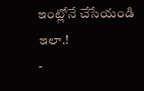ఇంట్లోనే చేసేయండి ఇలా.!
-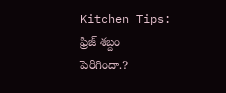Kitchen Tips: ఫ్రిజ్ శబ్దం పెరిగిందా.?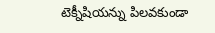టెక్నీషియన్ను పిలవకుండా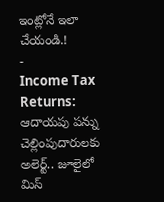ఇంట్లోనే ఇలా చేయండి.!
-
Income Tax Returns: ఆదాయపు పన్ను చెల్లింపుదారులకు అలెర్ట్.. జూలైలో మిస్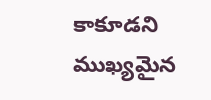కాకూడని ముఖ్యమైన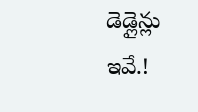డెడ్లైన్లు ఇవే.!